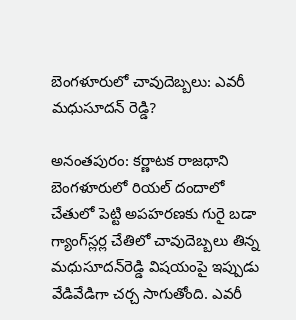బెంగళూరులో చావుదెబ్బలు: ఎవరీ మధుసూదన్ రెడ్డి?

అనంతపురం: కర్ణాటక రాజధాని బెంగళూరులో రియల్ దందాలో చేతులో పెట్టి అపహరణకు గురై బడా గ్యాంగ్‌స్లర్ల చేతిలో చావుదెబ్బలు తిన్న మధుసూదన్‌రెడ్డి విషయంపై ఇప్పుడు వేడివేడిగా చర్చ సాగుతోంది. ఎవరీ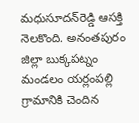మధుసూదన్‌రెడ్డి ఆసక్తి నెలకొంది. అనంతపురం జిల్లా బుక్కపట్నం మండలం యర్లంపల్లి గ్రామానికి చెందిన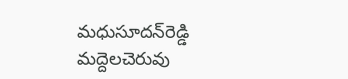మధుసూదన్‌రెడ్డి మద్దెలచెరువు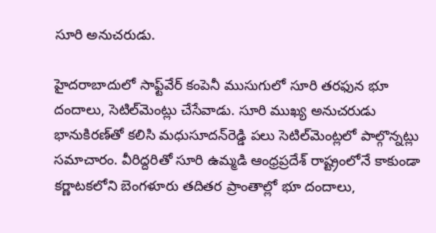సూరి అనుచరుడు.

హైదరాబాదులో సాఫ్ట్‌వేర్ కంపెనీ ముసుగులో సూరి తరఫున భూ దందాలు, సెటిల్‌మెంట్లు చేసేవాడు. సూరి ముఖ్య అనుచరుడు భానుకిరణ్‌తో కలిసి మధుసూదన్‌రెడ్డి పలు సెటిల్‌మెంట్లలో పాల్గొన్నట్లు సమాచారం. వీరిద్దరితో సూరి ఉమ్మడి ఆంధ్రప్రదేశ్ రాష్ట్రంలోనే కాకుండా కర్ణాటకలోని బెంగళూరు తదితర ప్రాంతాల్లో భూ దందాలు,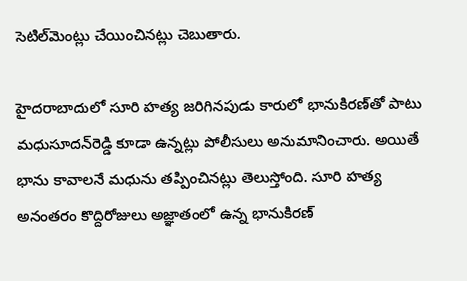సెటిల్‌మెంట్లు చేయించినట్లు చెబుతారు.

హైదరాబాదులో సూరి హత్య జరిగినపుడు కారులో భానుకిరణ్‌తో పాటు మధుసూదన్‌రెడ్డి కూడా ఉన్నట్లు పోలీసులు అనుమానించారు. అయితే భాను కావాలనే మధును తప్పించినట్లు తెలుస్తోంది. సూరి హత్య అనంతరం కొద్దిరోజులు అజ్ఞాతంలో ఉన్న భానుకిరణ్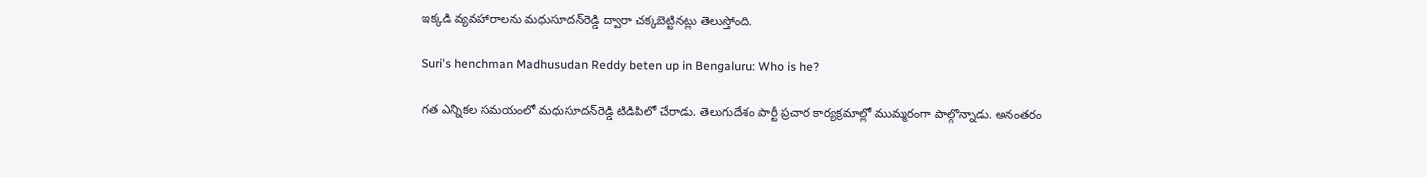ఇక్కడి వ్యవహారాలను మధుసూదన్‌రెడ్డి ద్వారా చక్కబెట్టినట్లు తెలుస్తోంది.

Suri's henchman Madhusudan Reddy beten up in Bengaluru: Who is he?

గత ఎన్నికల సమయంలో మధుసూదన్‌రెడ్డి టిడిపిలో చేరాడు. తెలుగుదేశం పార్టీ ప్రచార కార్యక్రమాల్లో ముమ్మరంగా పాల్గొన్నాడు. అనంతరం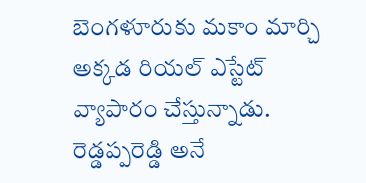బెంగళూరుకు మకాం మార్చి అక్కడ రియల్ ఎస్టేట్ వ్యాపారం చేస్తున్నాడు. రెడ్డప్పరెడ్డి అనే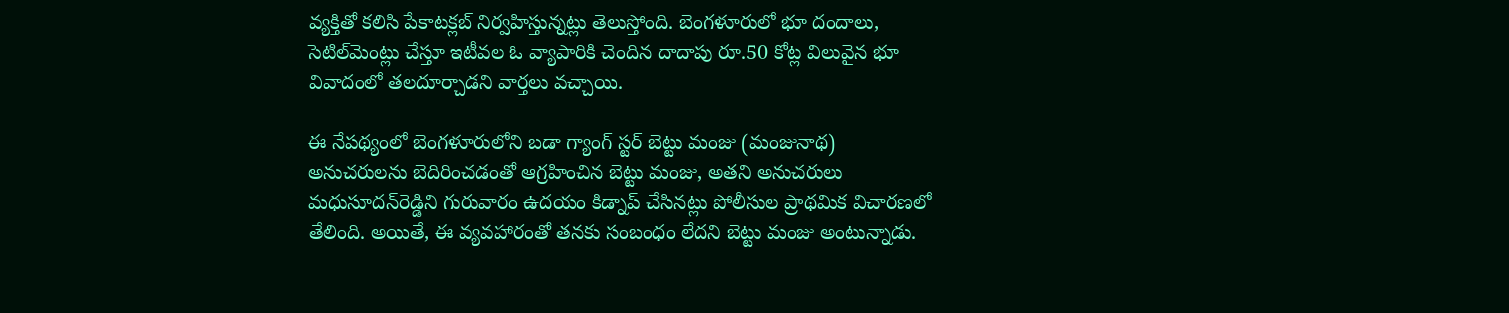వ్యక్తితో కలిసి పేకాటక్లబ్ నిర్వహిస్తున్నట్లు తెలుస్తోంది. బెంగళూరులో భూ దందాలు, సెటిల్‌మెంట్లు చేస్తూ ఇటీవల ఓ వ్యాపారికి చెందిన దాదాపు రూ.50 కోట్ల విలువైన భూ వివాదంలో తలదూర్చాడని వార్తలు వచ్చాయి.

ఈ నేపథ్యంలో బెంగళూరులోని బడా గ్యాంగ్ స్టర్ బెట్టు మంజు (మంజునాథ) అనుచరులను బెదిరించడంతో ఆగ్రహించిన బెట్టు మంజు, అతని అనుచరులు మధుసూదన్‌రెడ్డిని గురువారం ఉదయం కిడ్నాప్ చేసినట్లు పోలీసుల ప్రాథమిక విచారణలో తేలింది. అయితే, ఈ వ్యవహారంతో తనకు సంబంధం లేదని బెట్టు మంజు అంటున్నాడు.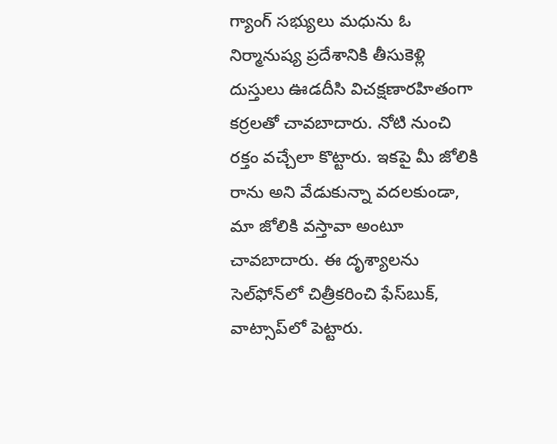గ్యాంగ్ సభ్యులు మధును ఓ నిర్మానుష్య ప్రదేశానికి తీసుకెళ్లి దుస్తులు ఊడదీసి విచక్షణారహితంగా కర్రలతో చావబాదారు. నోటి నుంచి రక్తం వచ్చేలా కొట్టారు. ఇకపై మీ జోలికి రాను అని వేడుకున్నా వదలకుండా, మా జోలికి వస్తావా అంటూ చావబాదారు. ఈ దృశ్యాలను సెల్‌ఫోన్‌లో చిత్రీకరించి ఫేస్‌బుక్, వాట్సాప్‌లో పెట్టారు.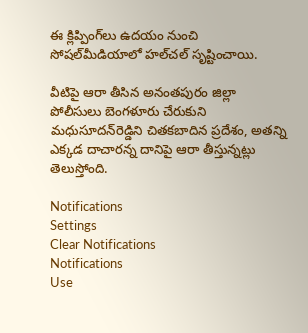ఈ క్లిప్పింగ్‌లు ఉదయం నుంచి సోషల్‌మీడియాలో హల్‌చల్ సృష్టించాయి.

వీటిపై ఆరా తీసిన అనంతపురం జిల్లా పోలీసులు బెంగళూరు చేరుకుని మధుసూదన్‌రెడ్డిని చితకబాదిన ప్రదేశం, అతన్ని ఎక్కడ దాచారన్న దానిపై ఆరా తీస్తున్నట్లు తెలుస్తోంది.

Notifications
Settings
Clear Notifications
Notifications
Use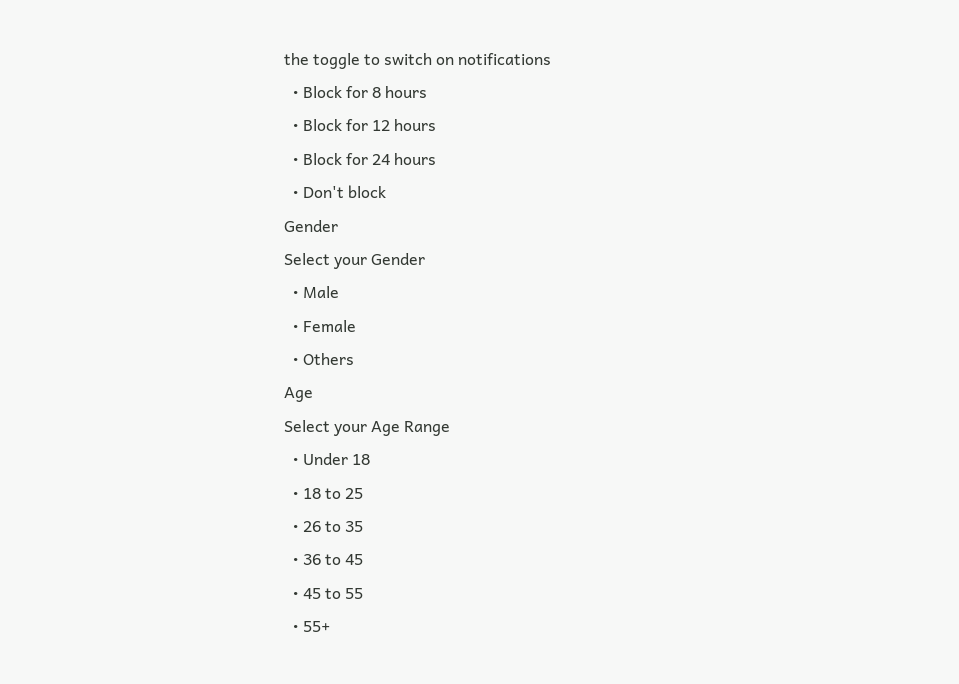the toggle to switch on notifications
  • Block for 8 hours
  • Block for 12 hours
  • Block for 24 hours
  • Don't block
Gender
Select your Gender
  • Male
  • Female
  • Others
Age
Select your Age Range
  • Under 18
  • 18 to 25
  • 26 to 35
  • 36 to 45
  • 45 to 55
  • 55+